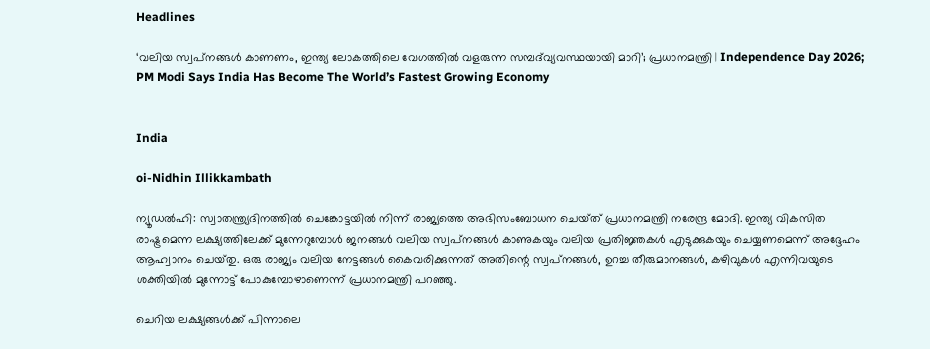Headlines

‘വലിയ സ്വപ്‌നങ്ങൾ കാണണം, ഇന്ത്യ ലോകത്തിലെ വേഗത്തിൽ വളരുന്ന സമ്പദ്‌വ്യവസ്ഥയായി മാറി’; പ്രധാനമന്ത്രി | Independence Day 2026; PM Modi Says India Has Become The World’s Fastest Growing Economy


India

oi-Nidhin Illikkambath

ന്യൂഡൽഹി: സ്വാതന്ത്ര്യദിനത്തിൽ ചെങ്കോട്ടയിൽ നിന്ന് രാജ്യത്തെ അഭിസംബോധന ചെയ്‌ത്‌ പ്രധാനമന്ത്രി നരേന്ദ്ര മോദി. ഇന്ത്യ വികസിത രാഷ്ട്രമെന്ന ലക്ഷ്യത്തിലേക്ക് മുന്നേറുമ്പോൾ ജനങ്ങൾ വലിയ സ്വപ്‌നങ്ങൾ കാണുകയും വലിയ പ്രതിജ്ഞകൾ എടുക്കുകയും ചെയ്യണമെന്ന് അദ്ദേഹം ആഹ്വാനം ചെയ്‌തു. ഒരു രാജ്യം വലിയ നേട്ടങ്ങൾ കൈവരിക്കുന്നത് അതിന്റെ സ്വപ്‌നങ്ങൾ, ഉറച്ച തീരുമാനങ്ങൾ, കഴിവുകൾ എന്നിവയുടെ ശക്തിയിൽ മുന്നോട്ട് പോകുമ്പോഴാണെന്ന് പ്രധാനമന്ത്രി പറഞ്ഞു.

ചെറിയ ലക്ഷ്യങ്ങൾക്ക് പിന്നാലെ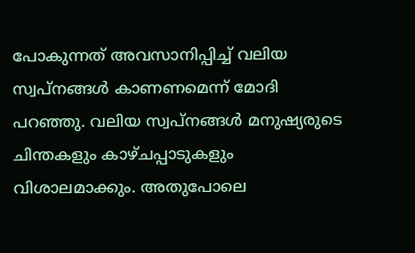പോകുന്നത് അവസാനിപ്പിച്ച് വലിയ സ്വപ്‌നങ്ങൾ കാണണമെന്ന് മോദി പറഞ്ഞു. വലിയ സ്വപ്‌നങ്ങൾ മനുഷ്യരുടെ ചിന്തകളും കാഴ്‌ചപ്പാടുകളും വിശാലമാക്കും. അതുപോലെ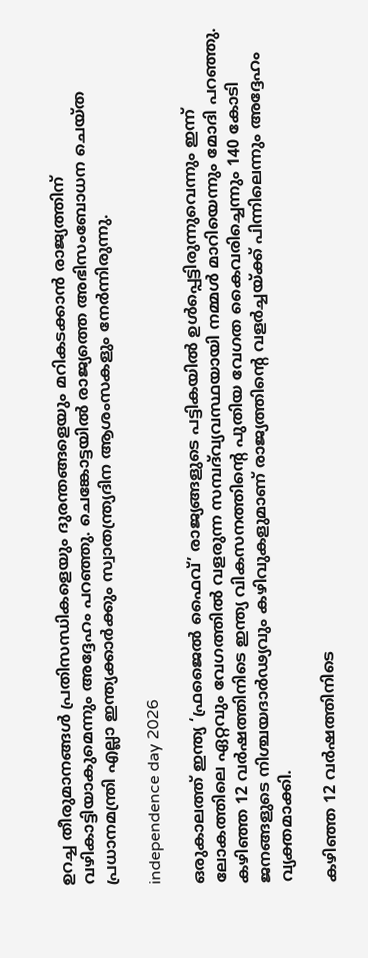ഉറച്ച തീരുമാനങ്ങൾ പ്രതിസന്ധികളെയും ദുരന്തങ്ങളെയും മറികടക്കാൻ രാജ്യത്തിന് വഴികാട്ടിയാകുമെന്നും അദ്ദേഹം പറഞ്ഞു. ചെങ്കോട്ടയിൽ രാജ്യത്തെ അഭിസംബോധന ചെയ്‌ത പ്രധാനമന്ത്രി എല്ലാ ഇന്ത്യക്കാർക്കും സ്വാതന്ത്ര്യദിന ആശംസകളും നേർന്നിരുന്നു.

independence day 2026

ഒരുകാലത്ത് ഇന്ത്യ ‘ഫ്രജൈൽ ഫൈവ്’ രാജ്യങ്ങളുടെ പട്ടികയിൽ ഉൾപ്പെട്ടിരുന്നുവെന്നും ഇന്ന് ലോകത്തിലെ ഏറ്റവും വേഗത്തിൽ വളരുന്ന സമ്പദ്‌വ്യവസ്ഥയായി നമ്മൾ മാറിയെന്നും മോദി പറഞ്ഞു. കഴിഞ്ഞ 12 വർഷത്തിനിടെ ഇന്ത്യ വികസനത്തിന്റെ പുതിയ വേഗത കൈവരിച്ചെന്നും 140 കോടി ജനങ്ങളുടെ നിശ്ചയദാർഢ്യവും കഴിവുകളുമാണ് രാജ്യത്തിന്റെ വളർച്ചയ്ക്ക് പിന്നിലെന്നും അദ്ദേഹം വ്യക്തമാക്കി.

കഴിഞ്ഞ 12 വർഷത്തിനിടെ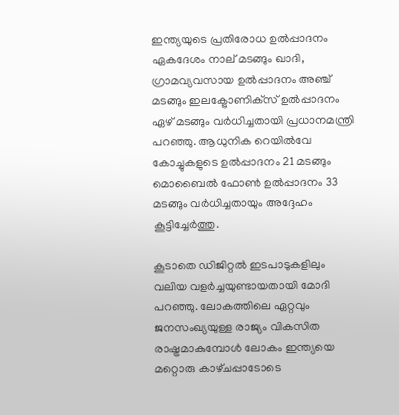ഇന്ത്യയുടെ പ്രതിരോധ ഉൽപ്പാദനം ഏകദേശം നാല് മടങ്ങും ഖാദി, ഗ്രാമവ്യവസായ ഉൽപ്പാദനം അഞ്ച് മടങ്ങും ഇലക്ട്രോണിക്‌സ് ഉൽപ്പാദനം ഏഴ് മടങ്ങും വർധിച്ചതായി പ്രധാനമന്ത്രി പറഞ്ഞു. ആധുനിക റെയിൽവേ കോച്ചുകളുടെ ഉൽപ്പാദനം 21 മടങ്ങും മൊബൈൽ ഫോൺ ഉൽപ്പാദനം 33 മടങ്ങും വർധിച്ചതായും അദ്ദേഹം കൂട്ടിച്ചേർത്തു.

കൂടാതെ ഡിജിറ്റൽ ഇടപാടുകളിലും വലിയ വളർച്ചയുണ്ടായതായി മോദി പറഞ്ഞു. ലോകത്തിലെ ഏറ്റവും ജനസംഖ്യയുള്ള രാജ്യം വികസിത രാഷ്ട്രമാകുമ്പോൾ ലോകം ഇന്ത്യയെ മറ്റൊരു കാഴ്‌ചപ്പാടോടെ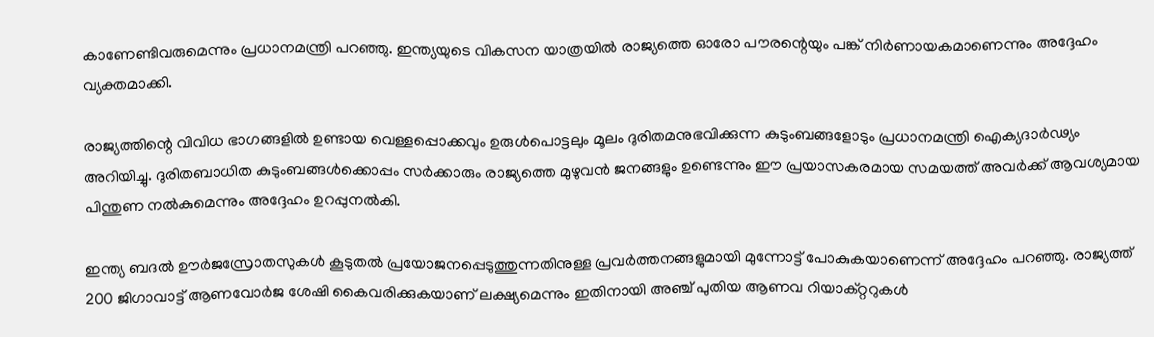കാണേണ്ടിവരുമെന്നും പ്രധാനമന്ത്രി പറഞ്ഞു. ഇന്ത്യയുടെ വികസന യാത്രയിൽ രാജ്യത്തെ ഓരോ പൗരന്റെയും പങ്ക് നിർണായകമാണെന്നും അദ്ദേഹം വ്യക്തമാക്കി.

രാജ്യത്തിന്റെ വിവിധ ഭാഗങ്ങളിൽ ഉണ്ടായ വെള്ളപ്പൊക്കവും ഉരുൾപൊട്ടലും മൂലം ദുരിതമനുഭവിക്കുന്ന കുടുംബങ്ങളോടും പ്രധാനമന്ത്രി ഐക്യദാർഢ്യം അറിയിച്ചു. ദുരിതബാധിത കുടുംബങ്ങൾക്കൊപ്പം സർക്കാരും രാജ്യത്തെ മുഴുവൻ ജനങ്ങളും ഉണ്ടെന്നും ഈ പ്രയാസകരമായ സമയത്ത് അവർക്ക് ആവശ്യമായ പിന്തുണ നൽകുമെന്നും അദ്ദേഹം ഉറപ്പുനൽകി.

ഇന്ത്യ ബദൽ ഊർജസ്രോതസുകൾ കൂടുതൽ പ്രയോജനപ്പെടുത്തുന്നതിനുള്ള പ്രവർത്തനങ്ങളുമായി മുന്നോട്ട് പോകുകയാണെന്ന് അദ്ദേഹം പറഞ്ഞു. രാജ്യത്ത് 200 ജിഗാവാട്ട് ആണവോർജ ശേഷി കൈവരിക്കുകയാണ് ലക്ഷ്യമെന്നും ഇതിനായി അഞ്ച് പുതിയ ആണവ റിയാക്റ്ററുകൾ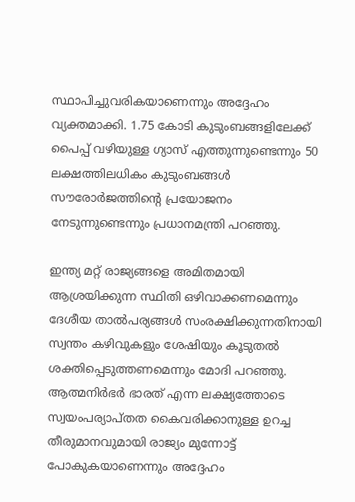സ്ഥാപിച്ചുവരികയാണെന്നും അദ്ദേഹം വ്യക്തമാക്കി. 1.75 കോടി കുടുംബങ്ങളിലേക്ക് പൈപ്പ് വഴിയുള്ള ഗ്യാസ് എത്തുന്നുണ്ടെന്നും 50 ലക്ഷത്തിലധികം കുടുംബങ്ങൾ സൗരോർജത്തിന്റെ പ്രയോജനം നേടുന്നുണ്ടെന്നും പ്രധാനമന്ത്രി പറഞ്ഞു.

ഇന്ത്യ മറ്റ് രാജ്യങ്ങളെ അമിതമായി ആശ്രയിക്കുന്ന സ്ഥിതി ഒഴിവാക്കണമെന്നും ദേശീയ താൽപര്യങ്ങൾ സംരക്ഷിക്കുന്നതിനായി സ്വന്തം കഴിവുകളും ശേഷിയും കൂടുതൽ ശക്തിപ്പെടുത്തണമെന്നും മോദി പറഞ്ഞു. ആത്മനിർഭർ ഭാരത് എന്ന ലക്ഷ്യത്തോടെ സ്വയംപര്യാപ്‌തത കൈവരിക്കാനുള്ള ഉറച്ച തീരുമാനവുമായി രാജ്യം മുന്നോട്ട് പോകുകയാണെന്നും അദ്ദേഹം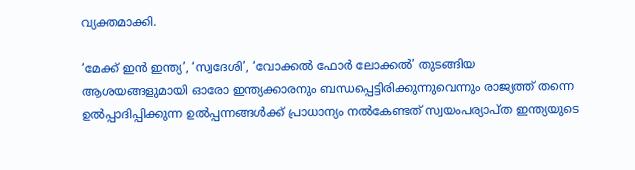വ്യക്തമാക്കി.

‘മേക്ക് ഇൻ ഇന്ത്യ’, ‘സ്വദേശി’, ‘വോക്കൽ ഫോർ ലോക്കൽ’ തുടങ്ങിയ ആശയങ്ങളുമായി ഓരോ ഇന്ത്യക്കാരനും ബന്ധപ്പെട്ടിരിക്കുന്നുവെന്നും രാജ്യത്ത് തന്നെ ഉൽപ്പാദിപ്പിക്കുന്ന ഉൽപ്പന്നങ്ങൾക്ക് പ്രാധാന്യം നൽകേണ്ടത് സ്വയംപര്യാപ്‌ത ഇന്ത്യയുടെ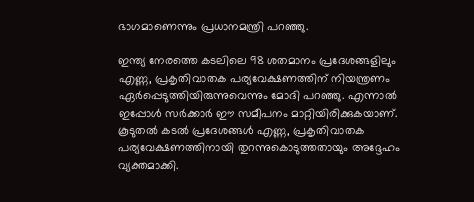ഭാഗമാണെന്നും പ്രധാനമന്ത്രി പറഞ്ഞു.

ഇന്ത്യ നേരത്തെ കടലിലെ 98 ശതമാനം പ്രദേശങ്ങളിലും എണ്ണ, പ്രകൃതിവാതക പര്യവേക്ഷണത്തിന് നിയന്ത്രണം ഏർപ്പെടുത്തിയിരുന്നുവെന്നും മോദി പറഞ്ഞു. എന്നാൽ ഇപ്പോൾ സർക്കാർ ഈ സമീപനം മാറ്റിയിരിക്കുകയാണ്. കൂടുതൽ കടൽ പ്രദേശങ്ങൾ എണ്ണ, പ്രകൃതിവാതക പര്യവേക്ഷണത്തിനായി തുറന്നുകൊടുത്തതായും അദ്ദേഹം വ്യക്തമാക്കി.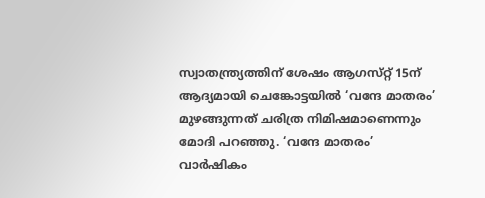സ്വാതന്ത്ര്യത്തിന് ശേഷം ആഗസ്‌റ്റ് 15ന് ആദ്യമായി ചെങ്കോട്ടയിൽ ‘വന്ദേ മാതരം’ മുഴങ്ങുന്നത് ചരിത്ര നിമിഷമാണെന്നും മോദി പറഞ്ഞു. ‘വന്ദേ മാതരം’ വാർഷികം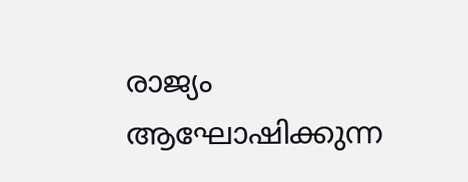രാജ്യം ആഘോഷിക്കുന്ന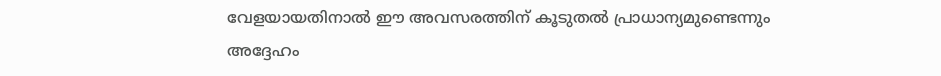വേളയായതിനാൽ ഈ അവസരത്തിന് കൂടുതൽ പ്രാധാന്യമുണ്ടെന്നും അദ്ദേഹം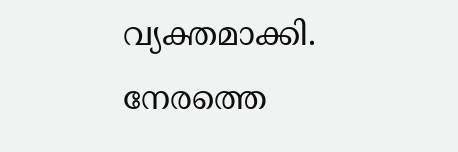വ്യക്തമാക്കി. നേരത്തെ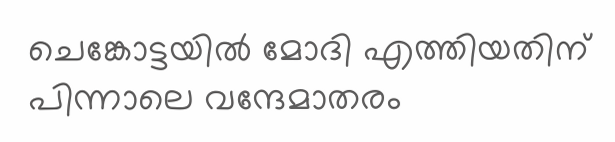ചെങ്കോട്ടയിൽ മോദി എത്തിയതിന് പിന്നാലെ വന്ദേമാതരം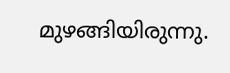മുഴങ്ങിയിരുന്നു.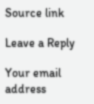Source link

Leave a Reply

Your email address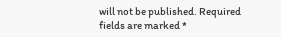will not be published. Required fields are marked *